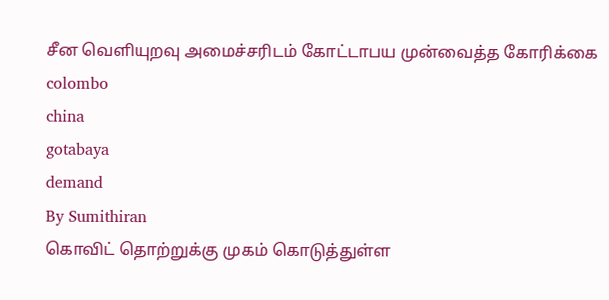சீன வெளியுறவு அமைச்சரிடம் கோட்டாபய முன்வைத்த கோரிக்கை
colombo
china
gotabaya
demand
By Sumithiran
கொவிட் தொற்றுக்கு முகம் கொடுத்துள்ள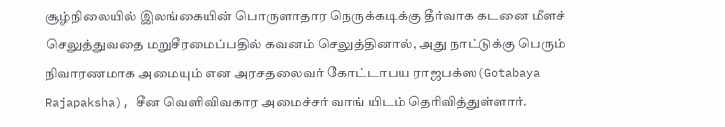சூழ்நிலையில் இலங்கையின் பொருளாதார நெருக்கடிக்கு தீர்வாக கடனை மீளச் செலுத்துவதை மறுசீரமைப்பதில் கவனம் செலுத்தினால், அது நாட்டுக்கு பெரும் நிவாரணமாக அமையும் என அரசதலைவர் கோட்டாபய ராஜபக்ஸ(Gotabaya Rajapaksha), சீன வெளிவிவகார அமைச்சர் வாங் யிடம் தெரிவித்துள்ளார்.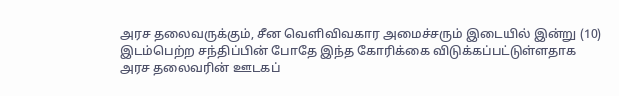அரச தலைவருக்கும், சீன வெளிவிவகார அமைச்சரும் இடையில் இன்று (10) இடம்பெற்ற சந்திப்பின் போதே இந்த கோரிக்கை விடுக்கப்பட்டுள்ளதாக அரச தலைவரின் ஊடகப்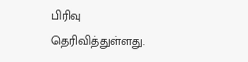பிரிவு தெரிவித்துள்ளது.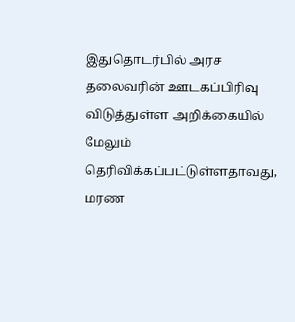இதுதொடர்பில் அரச தலைவரின் ஊடகப்பிரிவு விடுத்துள்ள அறிக்கையில் மேலும் தெரிவிக்கப்பட்டுள்ளதாவது,
மரண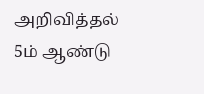அறிவித்தல்
5ம் ஆண்டு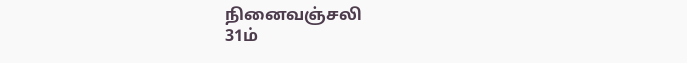நினைவஞ்சலி
31ம்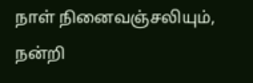நாள் நினைவஞ்சலியும், நன்றி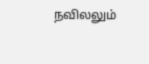நவிலலும்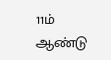11ம் ஆண்டு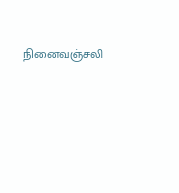நினைவஞ்சலி